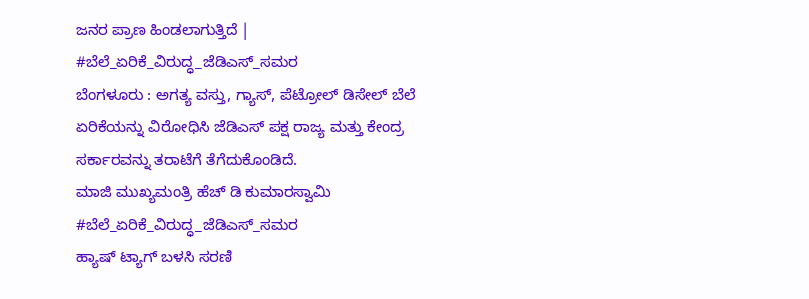ಜನರ ಪ್ರಾಣ ಹಿಂಡಲಾಗುತ್ತಿದೆ | #ಬೆಲೆ_ಏರಿಕೆ_ವಿರುದ್ಧ_ಜೆಡಿಎಸ್_ಸಮರ
ಬೆಂಗಳೂರು : ಅಗತ್ಯ ವಸ್ತು, ಗ್ಯಾಸ್, ಪೆಟ್ರೋಲ್ ಡಿಸೇಲ್ ಬೆಲೆ ಏರಿಕೆಯನ್ನು ವಿರೋಧಿಸಿ ಜೆಡಿಎಸ್ ಪಕ್ಷ ರಾಜ್ಯ ಮತ್ತು ಕೇಂದ್ರ ಸರ್ಕಾರವನ್ನು ತರಾಟೆಗೆ ತೆಗೆದುಕೊಂಡಿದೆ.
ಮಾಜಿ ಮುಖ್ಯಮಂತ್ರಿ ಹೆಚ್ ಡಿ ಕುಮಾರಸ್ವಾಮಿ #ಬೆಲೆ_ಏರಿಕೆ_ವಿರುದ್ಧ_ಜೆಡಿಎಸ್_ಸಮರ
ಹ್ಯಾಷ್ ಟ್ಯಾಗ್ ಬಳಸಿ ಸರಣಿ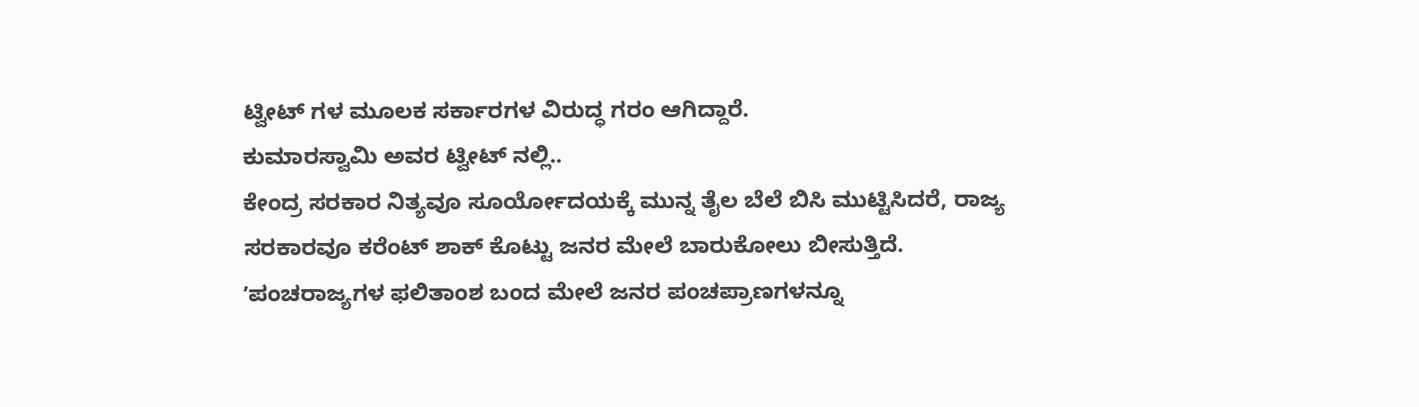ಟ್ವೀಟ್ ಗಳ ಮೂಲಕ ಸರ್ಕಾರಗಳ ವಿರುದ್ಧ ಗರಂ ಆಗಿದ್ದಾರೆ.
ಕುಮಾರಸ್ವಾಮಿ ಅವರ ಟ್ವೀಟ್ ನಲ್ಲಿ..
ಕೇಂದ್ರ ಸರಕಾರ ನಿತ್ಯವೂ ಸೂರ್ಯೋದಯಕ್ಕೆ ಮುನ್ನ ತೈಲ ಬೆಲೆ ಬಿಸಿ ಮುಟ್ಟಿಸಿದರೆ, ರಾಜ್ಯ ಸರಕಾರವೂ ಕರೆಂಟ್ ಶಾಕ್ ಕೊಟ್ಟು ಜನರ ಮೇಲೆ ಬಾರುಕೋಲು ಬೀಸುತ್ತಿದೆ. ʼಪಂಚರಾಜ್ಯಗಳ ಫಲಿತಾಂಶ ಬಂದ ಮೇಲೆ ಜನರ ಪಂಚಪ್ರಾಣಗಳನ್ನೂ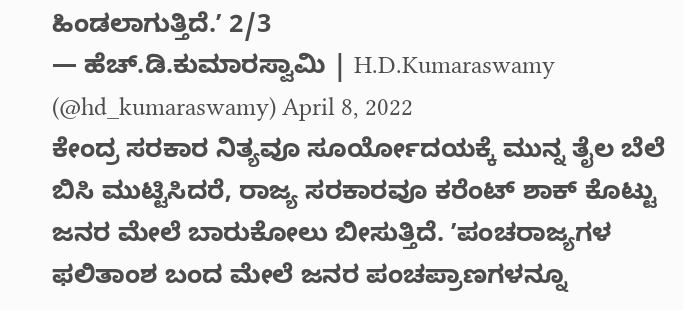ಹಿಂಡಲಾಗುತ್ತಿದೆ.ʼ 2/3
— ಹೆಚ್.ಡಿ.ಕುಮಾರಸ್ವಾಮಿ | H.D.Kumaraswamy (@hd_kumaraswamy) April 8, 2022
ಕೇಂದ್ರ ಸರಕಾರ ನಿತ್ಯವೂ ಸೂರ್ಯೋದಯಕ್ಕೆ ಮುನ್ನ ತೈಲ ಬೆಲೆ ಬಿಸಿ ಮುಟ್ಟಿಸಿದರೆ, ರಾಜ್ಯ ಸರಕಾರವೂ ಕರೆಂಟ್ ಶಾಕ್ ಕೊಟ್ಟು ಜನರ ಮೇಲೆ ಬಾರುಕೋಲು ಬೀಸುತ್ತಿದೆ. ʼಪಂಚರಾಜ್ಯಗಳ ಫಲಿತಾಂಶ ಬಂದ ಮೇಲೆ ಜನರ ಪಂಚಪ್ರಾಣಗಳನ್ನೂ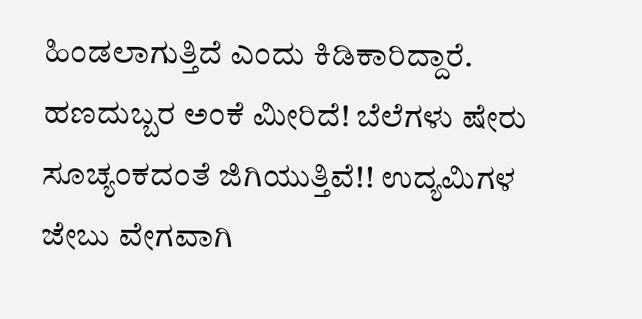ಹಿಂಡಲಾಗುತ್ತಿದೆ ಎಂದು ಕಿಡಿಕಾರಿದ್ದಾರೆ.
ಹಣದುಬ್ಬರ ಅಂಕೆ ಮೀರಿದೆ! ಬೆಲೆಗಳು ಷೇರು ಸೂಚ್ಯಂಕದಂತೆ ಜಿಗಿಯುತ್ತಿವೆ!! ಉದ್ಯಮಿಗಳ ಜೇಬು ವೇಗವಾಗಿ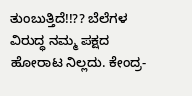ತುಂಬುತ್ತಿದೆ!!?? ಬೆಲೆಗಳ ವಿರುದ್ಧ ನಮ್ಮ ಪಕ್ಷದ ಹೋರಾಟ ನಿಲ್ಲದು. ಕೇಂದ್ರ-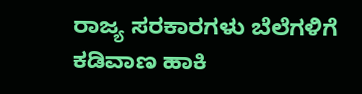ರಾಜ್ಯ ಸರಕಾರಗಳು ಬೆಲೆಗಳಿಗೆ ಕಡಿವಾಣ ಹಾಕಿ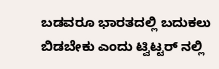ಬಡವರೂ ಭಾರತದಲ್ಲಿ ಬದುಕಲು ಬಿಡಬೇಕು ಎಂದು ಟ್ವಿಟ್ಟರ್ ನಲ್ಲಿ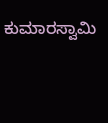ಕುಮಾರಸ್ವಾಮಿ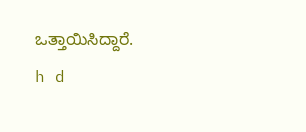ಒತ್ತಾಯಿಸಿದ್ದಾರೆ.
h d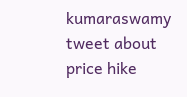kumaraswamy tweet about price hike